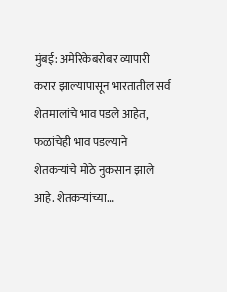मुंबई: अमेरिकेबरोबर व्यापारी करार झाल्यापासून भारतातील सर्व शेतमालांचे भाव पडले आहेत, फळांचेही भाव पडल्याने शेतकऱ्यांचे मोठे नुकसान झाले आहे. शेतकऱ्यांच्या…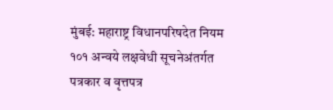मुंबई: महाराष्ट्र विधानपरिषदेत नियम १०१ अन्वये लक्षवेधी सूचनेअंतर्गत पत्रकार व वृत्तपत्र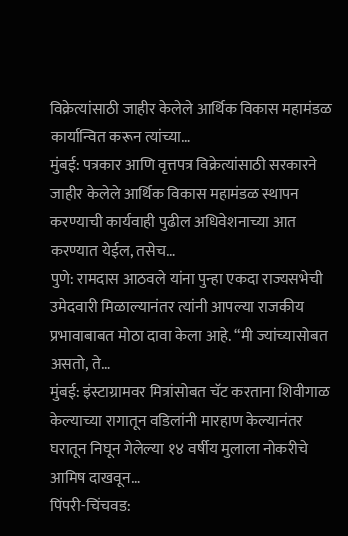विक्रेत्यांसाठी जाहीर केलेले आर्थिक विकास महामंडळ कार्यान्वित करून त्यांच्या…
मुंबई: पत्रकार आणि वृत्तपत्र विक्रेत्यांसाठी सरकारने जाहीर केलेले आर्थिक विकास महामंडळ स्थापन करण्याची कार्यवाही पुढील अधिवेशनाच्या आत करण्यात येईल, तसेच…
पुणे: रामदास आठवले यांना पुन्हा एकदा राज्यसभेची उमेदवारी मिळाल्यानंतर त्यांनी आपल्या राजकीय प्रभावाबाबत मोठा दावा केला आहे. “मी ज्यांच्यासोबत असतो, ते…
मुंबई: इंस्टाग्रामवर मित्रांसोबत चॅट करताना शिवीगाळ केल्याच्या रागातून वडिलांनी मारहाण केल्यानंतर घरातून निघून गेलेल्या १४ वर्षीय मुलाला नोकरीचे आमिष दाखवून…
पिंपरी-चिंचवड: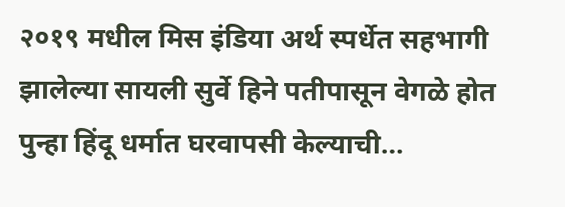२०१९ मधील मिस इंडिया अर्थ स्पर्धेत सहभागी झालेल्या सायली सुर्वे हिने पतीपासून वेगळे होत पुन्हा हिंदू धर्मात घरवापसी केल्याची…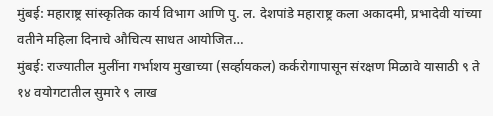मुंबई: महाराष्ट्र सांस्कृतिक कार्य विभाग आणि पु. ल. देशपांडे महाराष्ट्र कला अकादमी, प्रभादेवी यांच्या वतीने महिला दिनाचे औचित्य साधत आयोजित…
मुंबई: राज्यातील मुलींना गर्भाशय मुखाच्या (सर्व्हायकल) कर्करोगापासून संरक्षण मिळावे यासाठी ९ ते १४ वयोगटातील सुमारे ९ लाख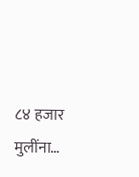८४ हजार मुलींना…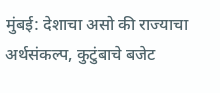मुंबई: देशाचा असो की राज्याचा अर्थसंकल्प, कुटुंबाचे बजेट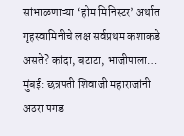सांभाळणाऱ्या ‘होम मिनिस्टर’ अर्थात गृहस्वामिनीचे लक्ष सर्वप्रथम कशाकडे असते? कांदा, बटाटा, भाजीपाला…
मुंबई: छत्रपती शिवाजी महाराजांनी अठरा पगड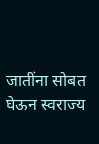जातींना सोबत घेऊन स्वराज्य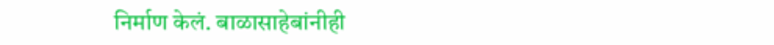निर्माण केलं. बाळासाहेबांनीही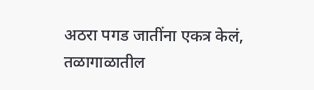अठरा पगड जातींना एकत्र केलं, तळागाळातील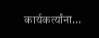कार्यकर्त्यांना…